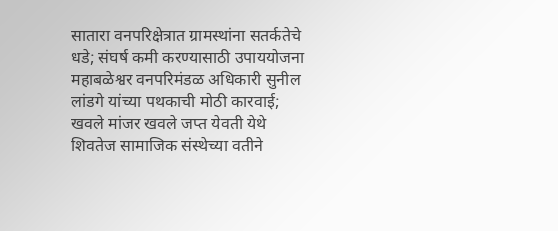सातारा वनपरिक्षेत्रात ग्रामस्थांना सतर्कतेचे धडे; संघर्ष कमी करण्यासाठी उपाययोजना महाबळेश्वर वनपरिमंडळ अधिकारी सुनील लांडगे यांच्या पथकाची मोठी कारवाई; खवले मांजर खवले जप्त येवती येथे शिवतेज सामाजिक संस्थेच्या वतीने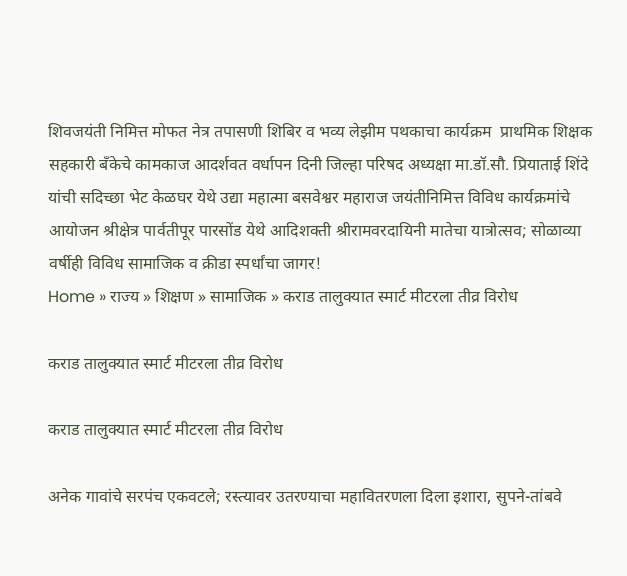शिवजयंती निमित्त मोफत नेत्र तपासणी शिबिर व भव्य लेझीम पथकाचा कार्यक्रम  प्राथमिक शिक्षक सहकारी बँकेचे कामकाज आदर्शवत वर्धापन दिनी जिल्हा परिषद अध्यक्षा मा.डॉ.सौ. प्रियाताई शिंदे यांची सदिच्छा भेट केळघर येथे उद्या महात्मा बसवेश्वर महाराज जयंतीनिमित्त विविध कार्यक्रमांचे आयोजन श्रीक्षेत्र पार्वतीपूर पारसोंड येथे आदिशक्ती श्रीरामवरदायिनी मातेचा यात्रोत्सव; सोळाव्या वर्षीही विविध सामाजिक व क्रीडा स्पर्धांचा जागर!
Home » राज्य » शिक्षण » सामाजिक » कराड तालुक्यात स्मार्ट मीटरला तीव्र विरोध

कराड तालुक्यात स्मार्ट मीटरला तीव्र विरोध

कराड तालुक्यात स्मार्ट मीटरला तीव्र विरोध

अनेक गावांचे सरपंच एकवटले; रस्त्यावर उतरण्याचा महावितरणला दिला इशारा, सुपने-तांबवे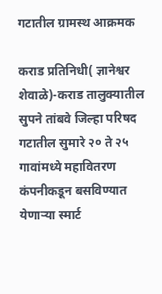गटातील ग्रामस्थ आक्रमक

कराड प्रतिनिधी( ज्ञानेश्वर शेवाळे)-कराड तालुक्यातील सुपने तांबवे जिल्हा परिषद गटातील सुमारे २० ते २५ गावांमध्ये महावितरण कंपनीकडून बसविण्यात येणाऱ्या स्मार्ट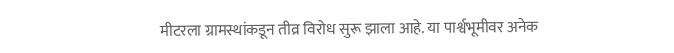मीटरला ग्रामस्थांकडून तीव्र विरोध सुरू झाला आहे. या पार्श्वभूमीवर अनेक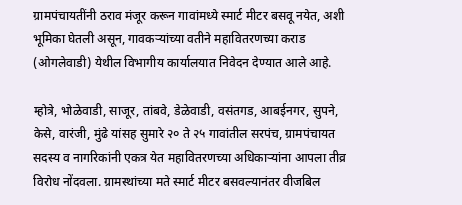ग्रामपंचायतींनी ठराव मंजूर करून गावांमध्ये स्मार्ट मीटर बसवू नयेत, अशी भूमिका घेतली असून, गावकऱ्यांच्या वतीने महावितरणच्या कराड (ओगलेवाडी) येथील विभागीय कार्यालयात निवेदन देण्यात आले आहे.

म्होत्रे, भोळेवाडी, साजूर, तांबवे, डेळेवाडी, वसंतगड, आबईनगर, सुपने, केसे, वारंजी, मुंढे यांसह सुमारे २० ते २५ गावांतील सरपंच, ग्रामपंचायत सदस्य व नागरिकांनी एकत्र येत महावितरणच्या अधिकाऱ्यांना आपला तीव्र विरोध नोंदवला. ग्रामस्थांच्या मते स्मार्ट मीटर बसवल्यानंतर वीजबिल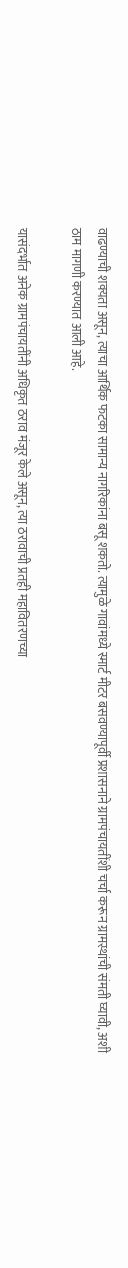वाढण्याची शक्यता असून, त्याचा आर्थिक फटका सामान्य नागरिकांना बसू शकतो. त्यामुळे गावांमध्ये स्मार्ट मीटर बसवण्यापूर्वी प्रशासनाने ग्रामपंचायतींशी चर्चा करून ग्रामस्थांची संमती घ्यावी, अशी ठाम मागणी करण्यात आली आहे.

यासंदर्भात अनेक ग्रामपंचायतींनी अधिकृत ठराव मंजूर केले असून, त्या ठरावाची प्रतही महावितरणच्या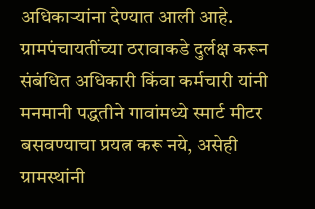अधिकाऱ्यांना देण्यात आली आहे. ग्रामपंचायतींच्या ठरावाकडे दुर्लक्ष करून संबंधित अधिकारी किंवा कर्मचारी यांनी मनमानी पद्धतीने गावांमध्ये स्मार्ट मीटर बसवण्याचा प्रयत्न करू नये, असेही ग्रामस्थांनी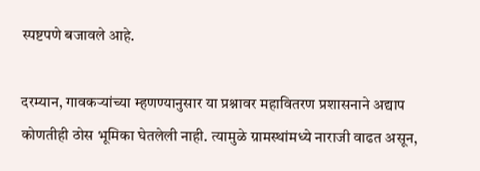स्पष्टपणे बजावले आहे.

दरम्यान, गावकऱ्यांच्या म्हणण्यानुसार या प्रश्नावर महावितरण प्रशासनाने अद्याप कोणतीही ठोस भूमिका घेतलेली नाही. त्यामुळे ग्रामस्थांमध्ये नाराजी वाढत असून,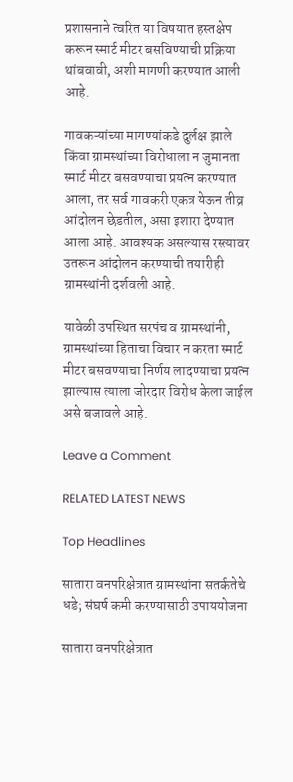प्रशासनाने त्वरित या विषयात हस्तक्षेप करून स्मार्ट मीटर बसविण्याची प्रक्रिया थांबवावी, अशी मागणी करण्यात आली आहे.

गावकऱ्यांच्या मागण्यांकडे दुर्लक्ष झाले किंवा ग्रामस्थांच्या विरोधाला न जुमानता स्मार्ट मीटर बसवण्याचा प्रयत्न करण्यात आला, तर सर्व गावकरी एकत्र येऊन तीव्र आंदोलन छेडतील, असा इशारा देण्यात आला आहे. आवश्यक असल्यास रस्त्यावर उतरून आंदोलन करण्याची तयारीही ग्रामस्थांनी दर्शवली आहे.

यावेळी उपस्थित सरपंच व ग्रामस्थांनी, ग्रामस्थांच्या हिताचा विचार न करता स्मार्ट मीटर बसवण्याचा निर्णय लादण्याचा प्रयत्न झाल्यास त्याला जोरदार विरोध केला जाईल असे बजावले आहे.

Leave a Comment

RELATED LATEST NEWS

Top Headlines

सातारा वनपरिक्षेत्रात ग्रामस्थांना सतर्कतेचे धडे; संघर्ष कमी करण्यासाठी उपाययोजना

सातारा वनपरिक्षेत्रात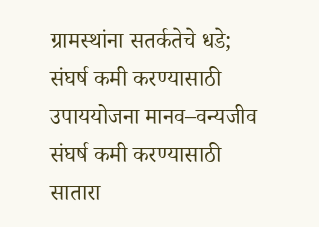ग्रामस्थांना सतर्कतेचे धडे; संघर्ष कमी करण्यासाठी उपाययोजना मानव–वन्यजीव संघर्ष कमी करण्यासाठी सातारा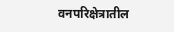वनपरिक्षेत्रातील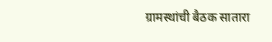ग्रामस्थांची बैठक सातारा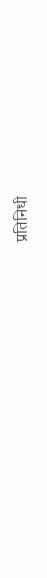प्रतिनिधी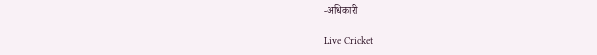-अधिकारी

Live Cricket